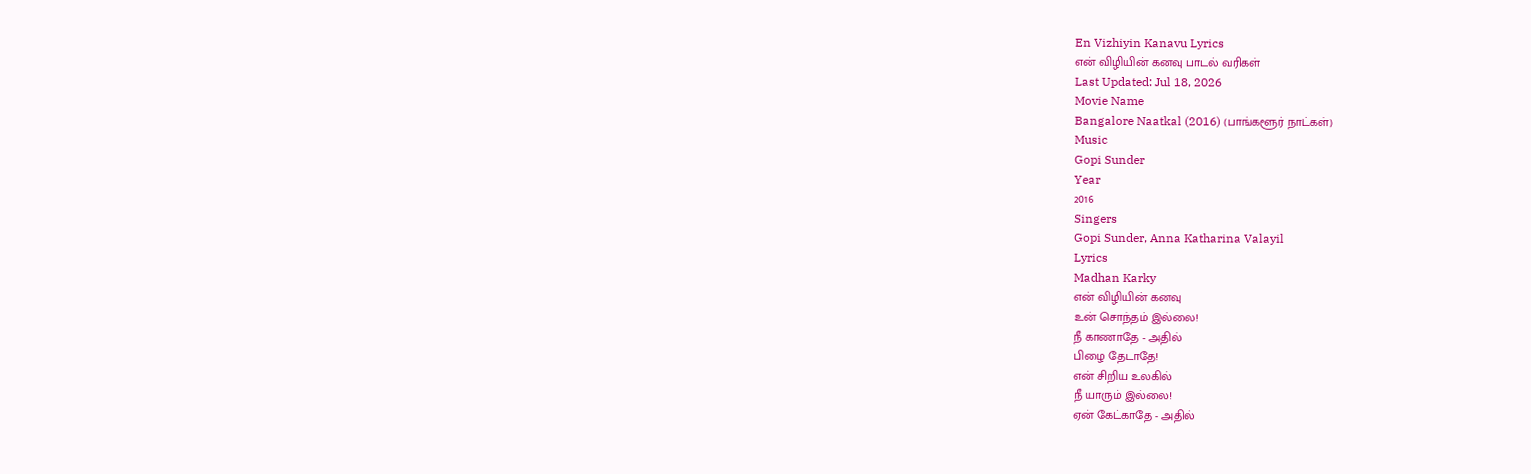En Vizhiyin Kanavu Lyrics
என் விழியின் கனவு பாடல் வரிகள்
Last Updated: Jul 18, 2026
Movie Name
Bangalore Naatkal (2016) (பாங்களூர் நாட்கள்)
Music
Gopi Sunder
Year
2016
Singers
Gopi Sunder, Anna Katharina Valayil
Lyrics
Madhan Karky
என் விழியின் கனவு
உன் சொந்தம் இல்லை!
நீ காணாதே - அதில்
பிழை தேடாதே!
என் சிறிய உலகில்
நீ யாரும் இல்லை!
ஏன் கேட்காதே - அதில்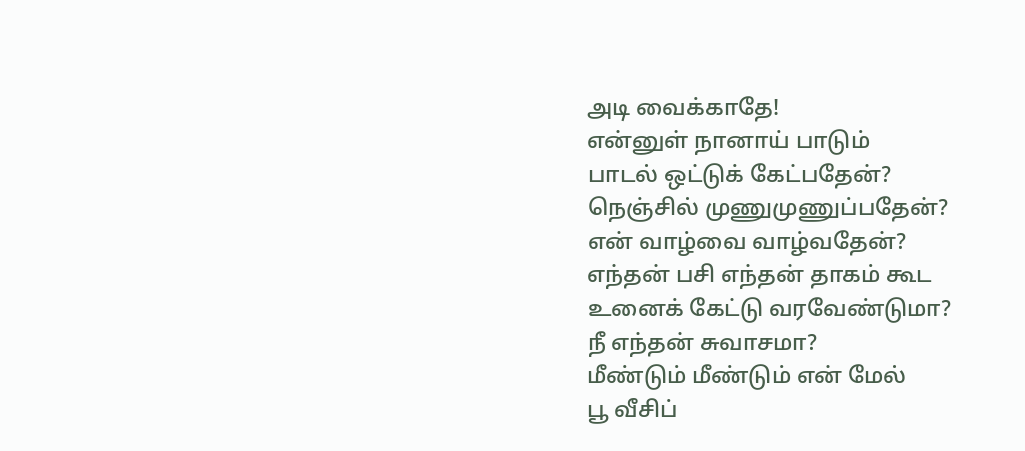அடி வைக்காதே!
என்னுள் நானாய் பாடும்
பாடல் ஒட்டுக் கேட்பதேன்?
நெஞ்சில் முணுமுணுப்பதேன்?
என் வாழ்வை வாழ்வதேன்?
எந்தன் பசி எந்தன் தாகம் கூட
உனைக் கேட்டு வரவேண்டுமா?
நீ எந்தன் சுவாசமா?
மீண்டும் மீண்டும் என் மேல்
பூ வீசிப்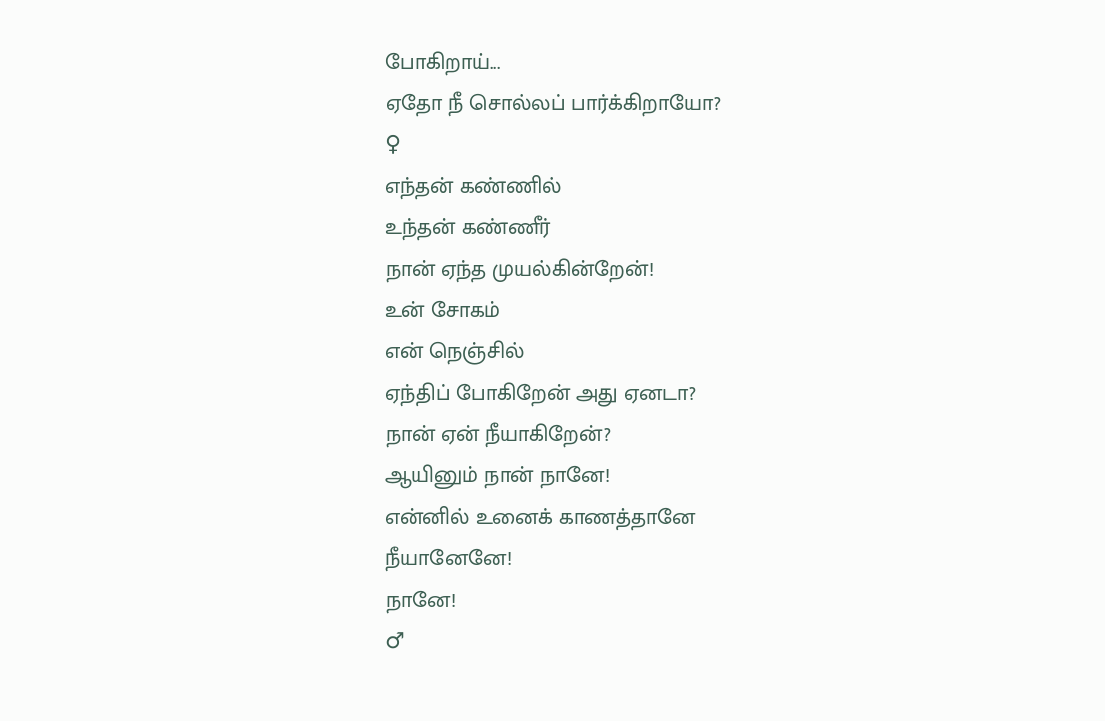போகிறாய்...
ஏதோ நீ சொல்லப் பார்க்கிறாயோ?
♀
எந்தன் கண்ணில்
உந்தன் கண்ணீர்
நான் ஏந்த முயல்கின்றேன்!
உன் சோகம்
என் நெஞ்சில்
ஏந்திப் போகிறேன் அது ஏனடா?
நான் ஏன் நீயாகிறேன்?
ஆயினும் நான் நானே!
என்னில் உனைக் காணத்தானே
நீயானேனே!
நானே!
♂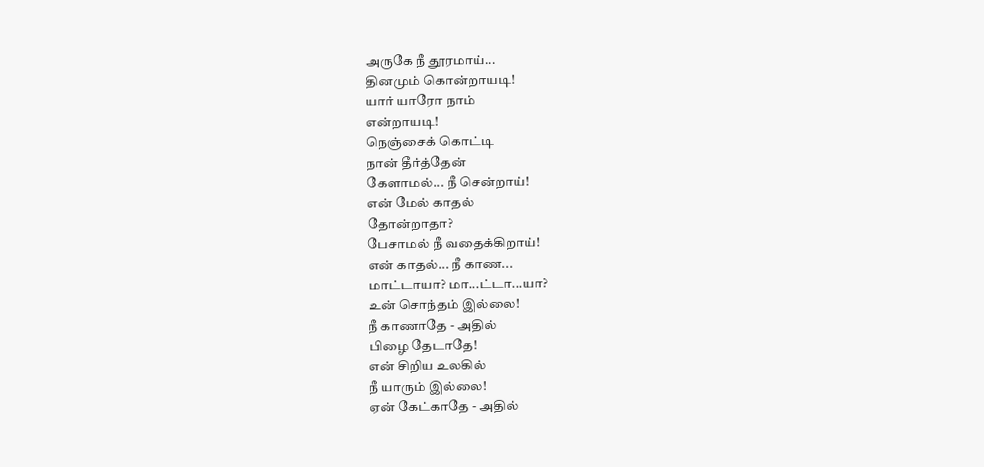அருகே நீ தூரமாய்...
தினமும் கொன்றாயடி!
யார் யாரோ நாம்
என்றாயடி!
நெஞ்சைக் கொட்டி
நான் தீர்த்தேன்
கேளாமல்... நீ சென்றாய்!
என் மேல் காதல்
தோன்றாதா?
பேசாமல் நீ வதைக்கிறாய்!
என் காதல்... நீ காண...
மாட்டாயா? மா...ட்டா...யா?
உன் சொந்தம் இல்லை!
நீ காணாதே - அதில்
பிழை தேடாதே!
என் சிறிய உலகில்
நீ யாரும் இல்லை!
ஏன் கேட்காதே - அதில்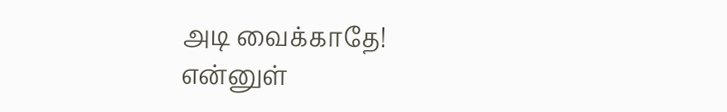அடி வைக்காதே!
என்னுள்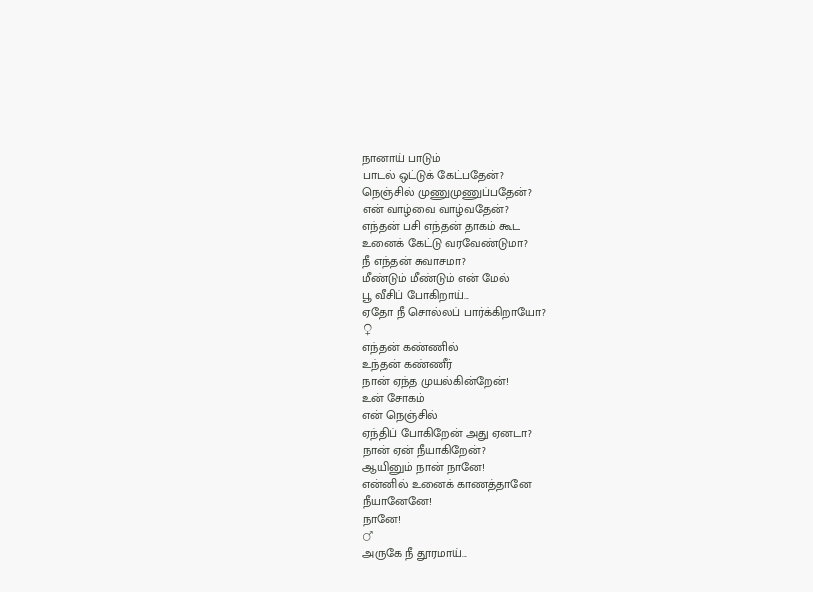நானாய் பாடும்
பாடல் ஒட்டுக் கேட்பதேன்?
நெஞ்சில் முணுமுணுப்பதேன்?
என் வாழ்வை வாழ்வதேன்?
எந்தன் பசி எந்தன் தாகம் கூட
உனைக் கேட்டு வரவேண்டுமா?
நீ எந்தன் சுவாசமா?
மீண்டும் மீண்டும் என் மேல்
பூ வீசிப் போகிறாய்...
ஏதோ நீ சொல்லப் பார்க்கிறாயோ?
♀
எந்தன் கண்ணில்
உந்தன் கண்ணீர்
நான் ஏந்த முயல்கின்றேன்!
உன் சோகம்
என் நெஞ்சில்
ஏந்திப் போகிறேன் அது ஏனடா?
நான் ஏன் நீயாகிறேன்?
ஆயினும் நான் நானே!
என்னில் உனைக் காணத்தானே
நீயானேனே!
நானே!
♂
அருகே நீ தூரமாய்...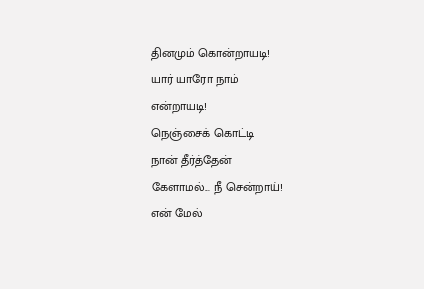தினமும் கொன்றாயடி!
யார் யாரோ நாம்
என்றாயடி!
நெஞ்சைக் கொட்டி
நான் தீர்த்தேன்
கேளாமல்... நீ சென்றாய்!
என் மேல்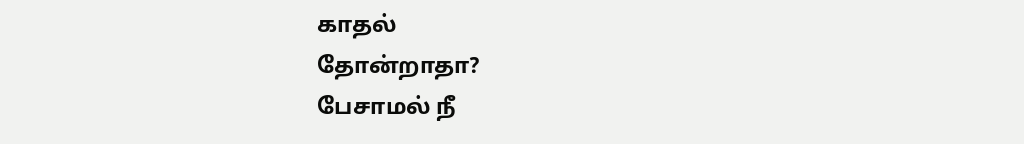காதல்
தோன்றாதா?
பேசாமல் நீ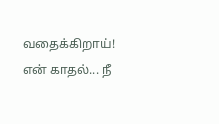வதைக்கிறாய்!
என் காதல்... நீ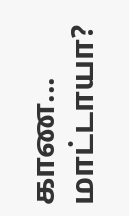காண...
மாட்டாயா?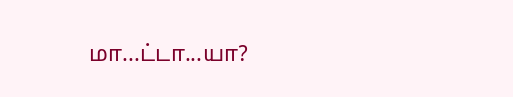மா...ட்டா...யா?